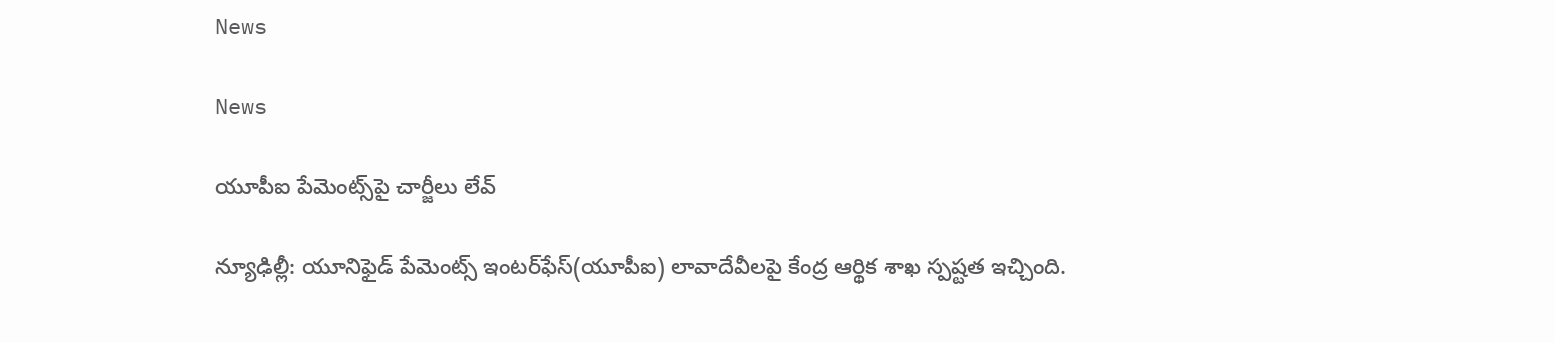News

News

యూపీఐ పేమెంట్స్‌పై చార్జీలు లేవ్‌

న్యూఢిల్లీ: యూనిఫైడ్ పేమెంట్స్ ఇంటర్‌ఫేస్(యూపీఐ) లావాదేవీలపై కేంద్ర ఆర్థిక శాఖ స్పష్టత ఇచ్చింది.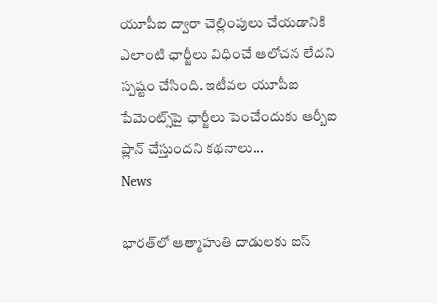యూపీఐ ద్వారా చెల్లింపులు చేయడానికి ఎలాంటి ఛార్జీలు విధించే ఆలోచన లేదని స్పష్టం చేసింది. ఇటీవల యూపీఐ పేమెంట్స్‌పై ఛార్జీలు పెంచేందుకు ఆర్బీఐ ప్లాన్ చేస్తుందని క‌థ‌నాలు...
News

భార‌త్‌లో ఆత్మాహుతి దాడులకు ఐస్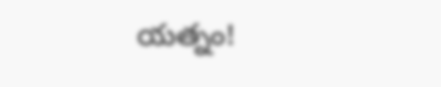యత్నం!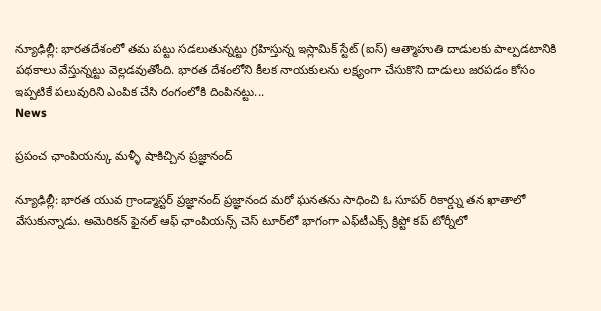న్యూఢిల్లీ: భారతదేశంలో తమ పట్టు సడలుతున్నట్టు గ్రహిస్తున్న ఇస్లామిక్ స్టేట్ (ఐస్) ఆత్మాహుతి దాడులకు పాల్పడటానికి పథ‌కాలు వేస్తున్నట్టు వెల్ల‌డ‌వుతోంది. భారత దేశంలోని కీలక నాయకులను లక్ష్యంగా చేసుకొని దాడులు జరపడం కోసం ఇప్పటికే పలువురిని ఎంపిక చేసి రంగంలోకి దింపినట్టు...
News

ప్రపంచ ఛాంపియన్కు మ‌ళ్ళీ షాకిచ్చిన ప్రజ్ఞానంద్

న్యూఢిల్లీ: భారత యువ గ్రాండ్మాస్టర్ ప్రజ్ఞానంద్ ప్రజ్ఞానంద మరో ఘనతను సాధించి ఓ సూపర్ రికార్డ్ను తన ఖాతాలో వేసుకున్నాడు. అమెరికన్‌ ఫైనల్‌ ఆఫ్‌ ఛాంపియన్స్‌ చెస్‌ టూర్‌లో భాగంగా ఎఫ్‌టీఎక్స్‌ క్రిప్టో కప్‌ టోర్నీలో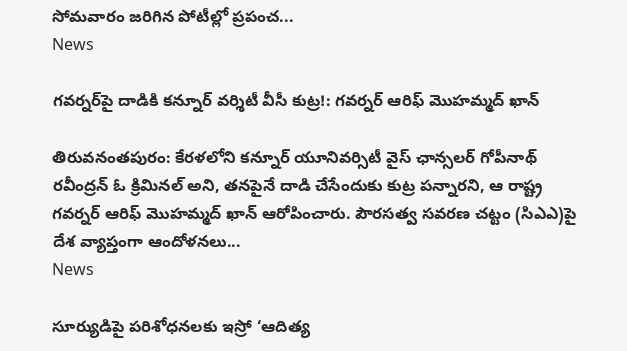సోమవారం జరిగిన పోటీల్లో ప్రపంచ...
News

గవర్న‌ర్‌పై దాడికి కన్నూర్ వర్శిటీ వీసీ కుట్ర!: గవర్నర్ ఆరిఫ్ మొహమ్మద్ ఖాన్

తిరువ‌నంత‌పురం: కేరళలోని కన్నూర్ యూనివర్సిటీ వైస్ ఛాన్సలర్ గోపీనాథ్ రవీంద్రన్ ఓ క్రిమినల్ అని, తనపైనే దాడి చేసేందుకు కుట్ర పన్నారని, ఆ రాష్ట్ర గవర్నర్ ఆరిఫ్ మొహమ్మద్ ఖాన్ ఆరోపించారు. పౌరసత్వ సవరణ చట్టం (సిఎఎ)పై దేశ వ్యాప్తంగా ఆందోళనలు...
News

సూర్యుడిపై పరిశోధనలకు ఇస్రో ‘ఆదిత్య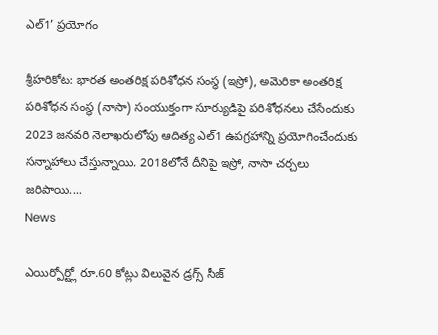ఎల్‌1’ ప్రయోగం

శ్రీహరికోట: భారత అంతరిక్ష పరిశోధన సంస్థ (ఇస్రో), అమెరికా అంతరిక్ష పరిశోధన సంస్థ (నాసా) సంయుక్తంగా సూర్యుడిపై పరిశోధనలు చేసేందుకు 2023 జనవరి నెలాఖరులోపు ఆదిత్య ఎల్‌1 ఉపగ్రహాన్ని ప్రయోగించేందుకు సన్నాహాలు చేస్తున్నాయి. 2018లోనే దీనిపై ఇస్రో, నాసా చర్చలు జరిపాయి....
News

ఎయిర్పోర్ట్లో రూ.60 కోట్లు విలువైన డ్రగ్స్ సీజ్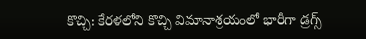కొచ్చి: కేరళలోని కొచ్చి విమానాశ్రయంలో భారీగా డ్రగ్స్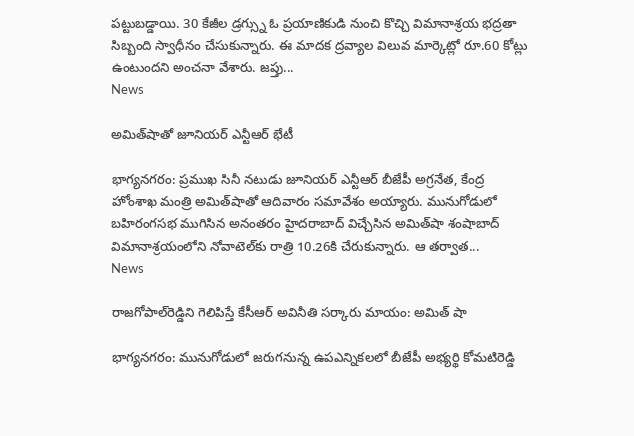పట్టుబడ్డాయి. 30 కేజీల డ్రగ్స్ను ఓ ప్రయాణికుడి నుంచి కొచ్చి విమానాశ్రయ భద్రతా సిబ్బంది స్వాధీనం చేసుకున్నారు. ఈ మాదక ద్రవ్యాల విలువ మార్కెట్లో రూ.60 కోట్లు ఉంటుందని అంచనా వేశారు. జప్తు...
News

అమిత్‌షాతో జూనియర్‌ ఎన్టీఆర్‌ భేటీ

భాగ్య‌న‌గ‌రం: ప్రముఖ సినీ నటుడు జూనియర్‌ ఎన్టీఆర్ బీజేపీ అగ్రనేత, కేంద్ర హోంశాఖ మంత్రి అమిత్‌షాతో ఆదివారం సమావేశం అయ్యారు. మునుగోడులో బహిరంగసభ ముగిసిన అనంతరం హైదరాబాద్‌ విచ్చేసిన అమిత్‌షా శంషాబాద్‌ విమానాశ్రయంలోని నోవాటెల్‌కు రాత్రి 10.26కి చేరుకున్నారు. ఆ తర్వాత...
News

రాజగోపాల్‌రెడ్డిని గెలిపిస్తే కేసీఆర్‌ అవినీతి సర్కారు మాయం: అమిత్ షా

భాగ్య‌న‌గ‌రం: మునుగోడులో జరుగనున్న ఉపఎన్నికలలో బీజేపీ అభ్యర్థి కోమటిరెడ్డి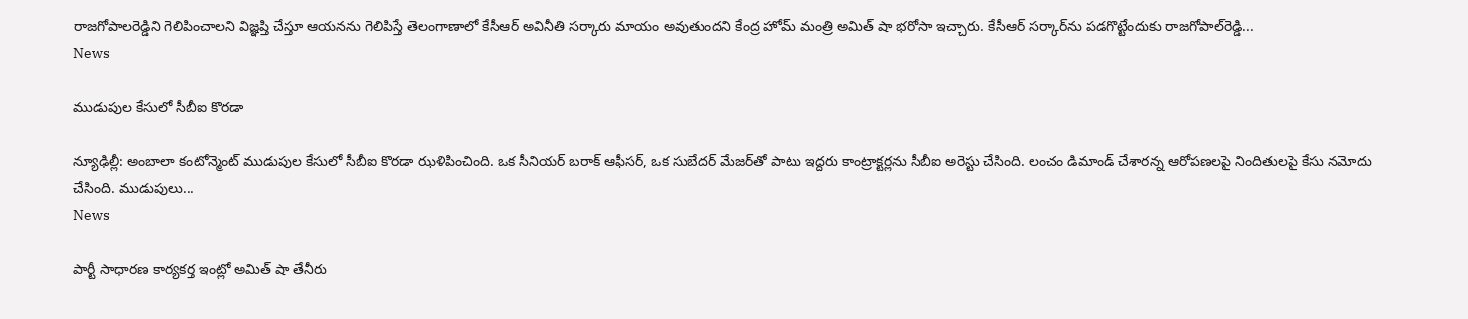రాజగోపాలరెడ్డిని గెలిపించాలని విజ్ఞప్తి చేస్తూ ఆయనను గెలిపిస్తే తెలంగాణాలో కేసీఆర్‌ అవినీతి సర్కారు మాయం అవుతుందని కేంద్ర హోమ్ మంత్రి అమిత్ షా భరోసా ఇచ్చారు. కేసీఆర్‌ సర్కార్‌ను పడగొట్టేందుకు రాజగోపాల్‌రెడ్డి...
News

ముడుపుల కేసులో సీబీఐ కొరడా

న్యూఢిల్లీ: అంబాలా కంటోన్మెంట్ ముడుపుల కేసులో సీబీఐ కొరడా ఝళిపించింది. ఒక సీనియర్ బరాక్ ఆఫీసర్, ఒక సుబేదర్ మేజర్‌తో పాటు ఇద్దరు కాంట్రాక్టర్లను సీబీఐ అరెస్టు చేసింది. లంచం డిమాండ్ చేశారన్న ఆరోపణలపై నిందితులపై కేసు నమోదు చేసింది. ముడుపులు...
News

పార్టీ సాధారణ కార్యకర్త ఇంట్లో అమిత్ షా తేనీరు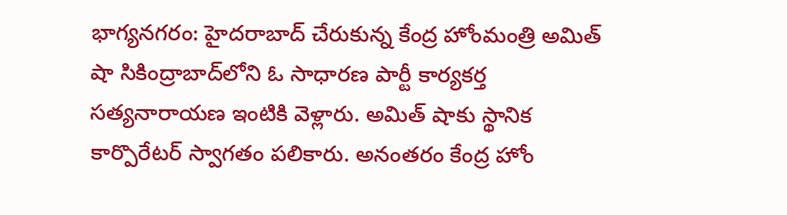భాగ్య‌న‌గ‌రం: హైదరాబాద్ చేరుకున్న కేంద్ర హోంమంత్రి అమిత్ షా సికింద్రాబాద్‌లోని ఓ సాధారణ పార్టీ కార్యకర్త సత్యనారాయణ ఇంటికి వెళ్లారు. అమిత్ షాకు స్థానిక కార్పొరేటర్ స్వాగతం పలికారు. అనంతరం కేంద్ర హోం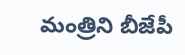మంత్రిని బీజేపీ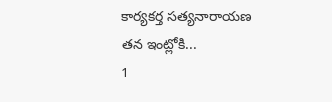కార్యకర్త సత్యనారాయణ తన ఇంట్లోకి...
1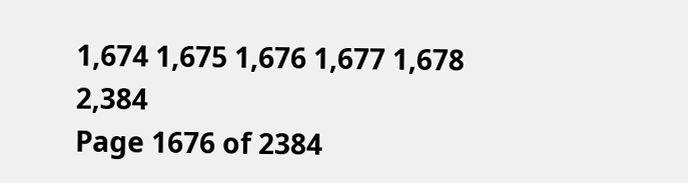1,674 1,675 1,676 1,677 1,678 2,384
Page 1676 of 2384